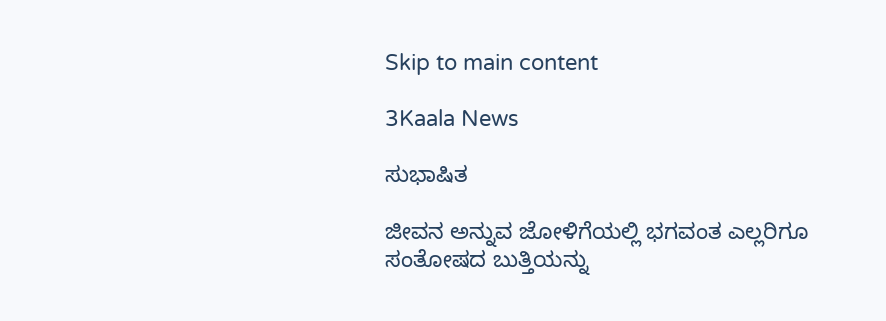Skip to main content

3Kaala News

ಸುಭಾಷಿತ

ಜೀವನ ಅನ್ನುವ ಜೋಳಿಗೆಯಲ್ಲಿ ಭಗವಂತ ಎಲ್ಲರಿಗೂ ಸಂತೋಷದ ಬುತ್ತಿಯನ್ನು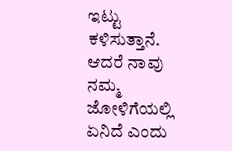ಇಟ್ಟು ಕಳಿಸುತ್ತಾನೆ. ಆದರೆ ನಾವು ನಮ್ಮ ಜೋಳಿಗೆಯಲ್ಲಿ ಏನಿದೆ ಎಂದು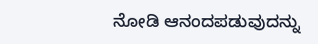ನೋಡಿ ಆನಂದಪಡುವುದನ್ನು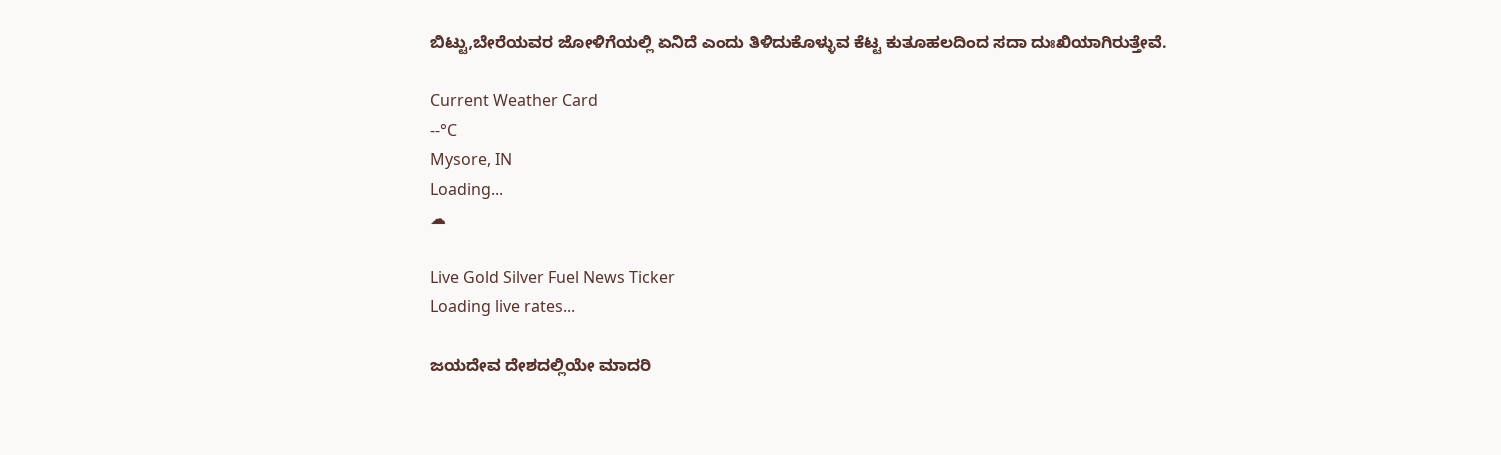ಬಿಟ್ಟು,ಬೇರೆಯವರ ಜೋಳಿಗೆಯಲ್ಲಿ ಏನಿದೆ ಎಂದು ತಿಳಿದುಕೊಳ್ಳುವ ಕೆಟ್ಟ ಕುತೂಹಲದಿಂದ ಸದಾ ದುಃಖಿಯಾಗಿರುತ್ತೇವೆ.

Current Weather Card
--°C
Mysore, IN
Loading...
☁

Live Gold Silver Fuel News Ticker
Loading live rates...

ಜಯದೇವ ದೇಶದಲ್ಲಿಯೇ ಮಾದರಿ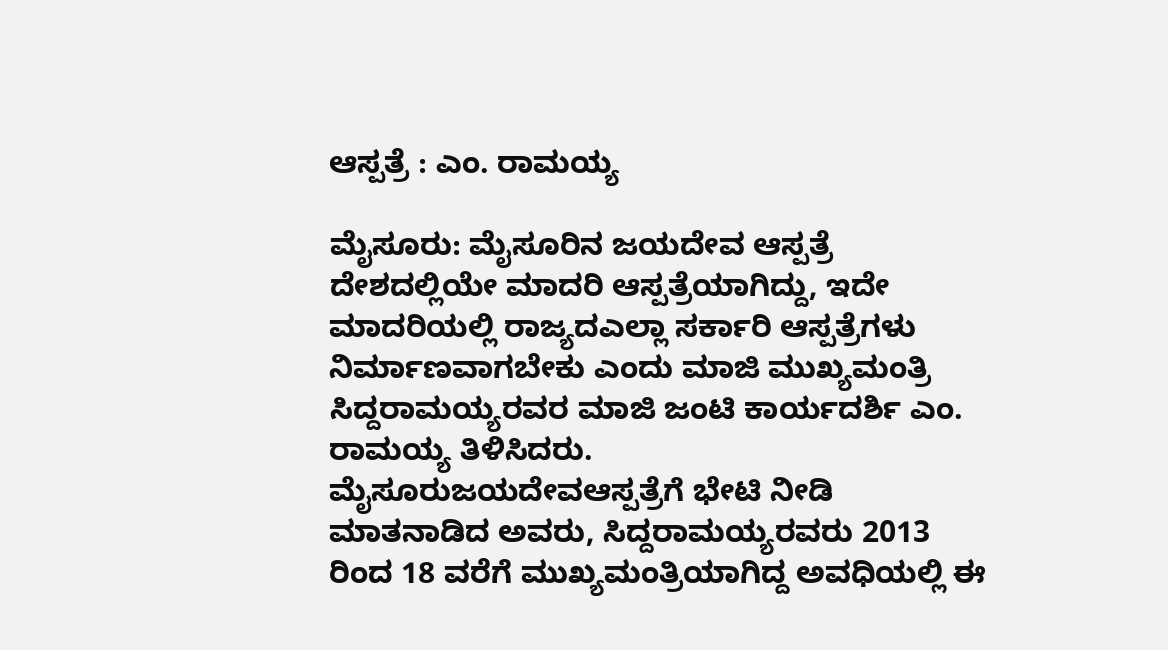ಆಸ್ಪತ್ರೆ : ಎಂ. ರಾಮಯ್ಯ

ಮೈಸೂರು: ಮೈಸೂರಿನ ಜಯದೇವ ಆಸ್ಪತ್ರೆ ದೇಶದಲ್ಲಿಯೇ ಮಾದರಿ ಆಸ್ಪತ್ರೆಯಾಗಿದ್ದು, ಇದೇ ಮಾದರಿಯಲ್ಲಿ ರಾಜ್ಯದಎಲ್ಲಾ ಸರ್ಕಾರಿ ಆಸ್ಪತ್ರೆಗಳು ನಿರ್ಮಾಣವಾಗಬೇಕು ಎಂದು ಮಾಜಿ ಮುಖ್ಯಮಂತ್ರಿ ಸಿದ್ದರಾಮಯ್ಯರವರ ಮಾಜಿ ಜಂಟಿ ಕಾರ್ಯದರ್ಶಿ ಎಂ. ರಾಮಯ್ಯ ತಿಳಿಸಿದರು.
ಮೈಸೂರುಜಯದೇವಆಸ್ಪತ್ರೆಗೆ ಭೇಟಿ ನೀಡಿ ಮಾತನಾಡಿದ ಅವರು, ಸಿದ್ದರಾಮಯ್ಯರವರು 2013 ರಿಂದ 18 ವರೆಗೆ ಮುಖ್ಯಮಂತ್ರಿಯಾಗಿದ್ದ ಅವಧಿಯಲ್ಲಿ ಈ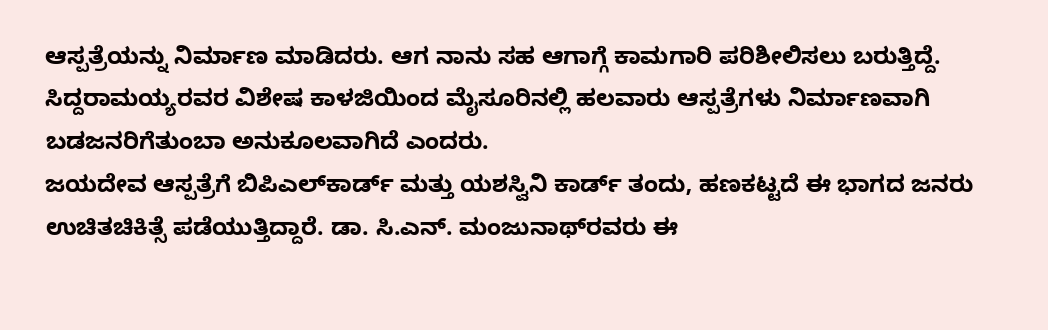ಆಸ್ಪತ್ರೆಯನ್ನು ನಿರ್ಮಾಣ ಮಾಡಿದರು. ಆಗ ನಾನು ಸಹ ಆಗಾಗ್ಗೆ ಕಾಮಗಾರಿ ಪರಿಶೀಲಿಸಲು ಬರುತ್ತಿದ್ದೆ. ಸಿದ್ದರಾಮಯ್ಯರವರ ವಿಶೇಷ ಕಾಳಜಿಯಿಂದ ಮೈಸೂರಿನಲ್ಲಿ ಹಲವಾರು ಆಸ್ಪತ್ರೆಗಳು ನಿರ್ಮಾಣವಾಗಿ ಬಡಜನರಿಗೆತುಂಬಾ ಅನುಕೂಲವಾಗಿದೆ ಎಂದರು.
ಜಯದೇವ ಆಸ್ಪತ್ರೆಗೆ ಬಿಪಿಎಲ್‌ಕಾರ್ಡ್ ಮತ್ತು ಯಶಸ್ವಿನಿ ಕಾರ್ಡ್ ತಂದು, ಹಣಕಟ್ಟದೆ ಈ ಭಾಗದ ಜನರು ಉಚಿತಚಿಕಿತ್ಸೆ ಪಡೆಯುತ್ತಿದ್ದಾರೆ. ಡಾ. ಸಿ.ಎನ್. ಮಂಜುನಾಥ್‌ರವರು ಈ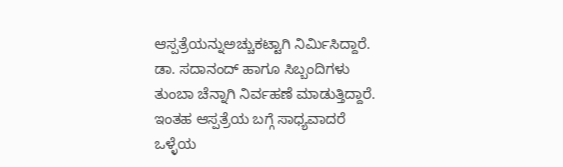ಆಸ್ಪತ್ರೆಯನ್ನುಅಚ್ಚುಕಟ್ಟಾಗಿ ನಿರ್ಮಿಸಿದ್ದಾರೆ. ಡಾ. ಸದಾನಂದ್ ಹಾಗೂ ಸಿಬ್ಬಂದಿಗಳು ತುಂಬಾ ಚೆನ್ನಾಗಿ ನಿರ್ವಹಣೆ ಮಾಡುತ್ತಿದ್ದಾರೆ. ಇಂತಹ ಆಸ್ಪತ್ರೆಯ ಬಗ್ಗೆ ಸಾಧ್ಯವಾದರೆ ಒಳ್ಳೆಯ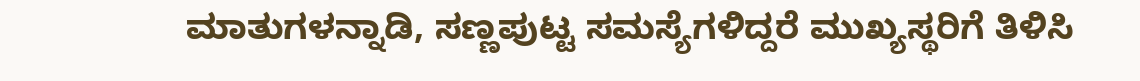ಮಾತುಗಳನ್ನಾಡಿ, ಸಣ್ಣಪುಟ್ಟ ಸಮಸ್ಯೆಗಳಿದ್ದರೆ ಮುಖ್ಯಸ್ಥರಿಗೆ ತಿಳಿಸಿ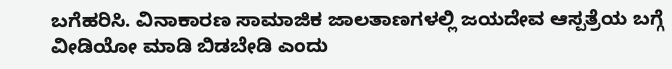ಬಗೆಹರಿಸಿ. ವಿನಾಕಾರಣ ಸಾಮಾಜಿಕ ಜಾಲತಾಣಗಳಲ್ಲಿ ಜಯದೇವ ಆಸ್ಪತ್ರೆಯ ಬಗ್ಗೆ ವೀಡಿಯೋ ಮಾಡಿ ಬಿಡಬೇಡಿ ಎಂದು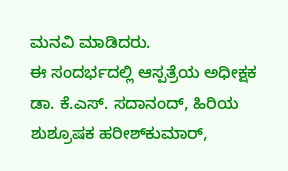ಮನವಿ ಮಾಡಿದರು.
ಈ ಸಂದರ್ಭದಲ್ಲಿ ಆಸ್ಪತ್ರೆಯ ಅಧೀಕ್ಷಕ ಡಾ. ಕೆ.ಎಸ್. ಸದಾನಂದ್, ಹಿರಿಯ ಶುಶ್ರೂಷಕ ಹರೀಶ್‌ಕುಮಾರ್,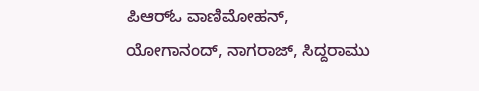ಪಿಆರ್‌ಓ ವಾಣಿಮೋಹನ್, ಯೋಗಾನಂದ್, ನಾಗರಾಜ್, ಸಿದ್ದರಾಮು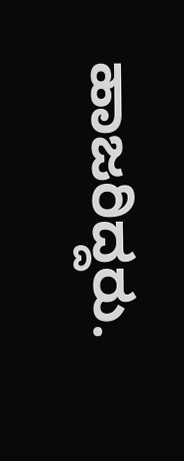ಹಾಜರಿದ್ದರು.